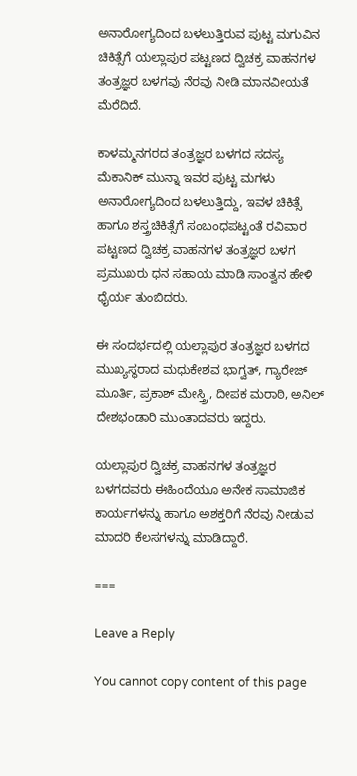ಅನಾರೋಗ್ಯದಿಂದ ಬಳಲುತ್ತಿರುವ ಪುಟ್ಟ ಮಗುವಿನ ಚಿಕಿತ್ಸೆಗೆ ಯಲ್ಲಾಪುರ ಪಟ್ಟಣದ ದ್ವಿಚಕ್ರ ವಾಹನಗಳ ತಂತ್ರಜ್ಞರ ಬಳಗವು ನೆರವು ನೀಡಿ ಮಾನವೀಯತೆ ಮೆರೆದಿದೆ.

ಕಾಳಮ್ಮನಗರದ ತಂತ್ರಜ್ಞರ ಬಳಗದ ಸದಸ್ಯ ಮೆಕಾನಿಕ್ ಮುನ್ನಾ ಇವರ ಪುಟ್ಟ ಮಗಳು ಅನಾರೋಗ್ಯದಿಂದ ಬಳಲುತ್ತಿದ್ದು, ಇವಳ ಚಿಕಿತ್ಸೆ ಹಾಗೂ ಶಸ್ತ್ರಚಿಕಿತ್ಸೆಗೆ ಸಂಬಂಧಪಟ್ಟಂತೆ ರವಿವಾರ ಪಟ್ಟಣದ ದ್ವಿಚಕ್ರ ವಾಹನಗಳ ತಂತ್ರಜ್ಞರ ಬಳಗ ಪ್ರಮುಖರು ಧನ ಸಹಾಯ ಮಾಡಿ ಸಾಂತ್ವನ ಹೇಳಿ ಧೈರ್ಯ ತುಂಬಿದರು.

ಈ ಸಂದರ್ಭದಲ್ಲಿ ಯಲ್ಲಾಪುರ ತಂತ್ರಜ್ಞರ ಬಳಗದ ಮುಖ್ಯಸ್ಥರಾದ ಮಧುಕೇಶವ ಭಾಗ್ವತ್, ಗ್ಯಾರೇಜ್ ಮೂರ್ತಿ, ಪ್ರಕಾಶ್ ಮೇಸ್ತ್ರಿ, ದೀಪಕ ಮರಾಠಿ, ಅನಿಲ್ ದೇಶಭಂಡಾರಿ ಮುಂತಾದವರು ಇದ್ದರು.

ಯಲ್ಲಾಪುರ ದ್ವಿಚಕ್ರ ವಾಹನಗಳ ತಂತ್ರಜ್ಞರ ಬಳಗದವರು ಈಹಿಂದೆಯೂ ಅನೇಕ ಸಾಮಾಜಿಕ ಕಾರ್ಯಗಳನ್ನು ಹಾಗೂ ಅಶಕ್ತರಿಗೆ ನೆರವು ನೀಡುವ ಮಾದರಿ ಕೆಲಸಗಳನ್ನು ಮಾಡಿದ್ದಾರೆ.

===

Leave a Reply

You cannot copy content of this page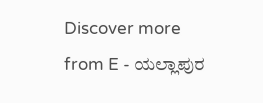Discover more from E - ಯಲ್ಲಾಪುರ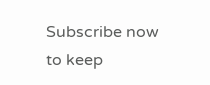Subscribe now to keep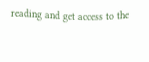reading and get access to the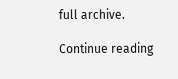full archive.

Continue reading